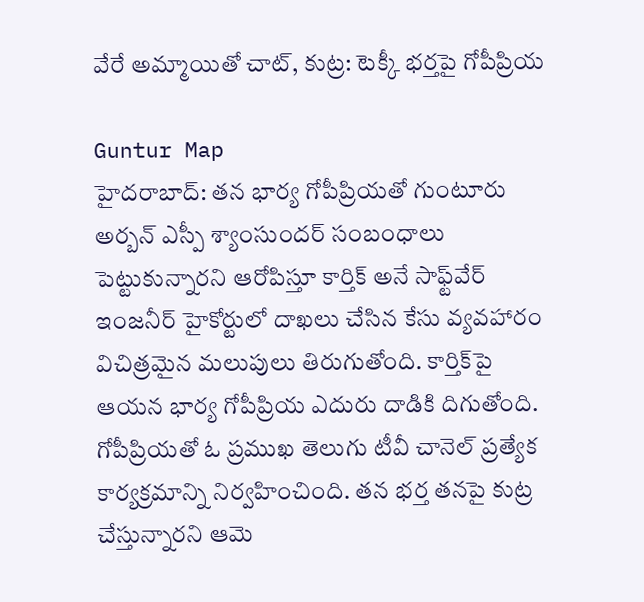వేరే అమ్మాయితో చాట్, కుట్ర: టెక్కీ భర్తపై గోపీప్రియ

Guntur Map
హైదరాబాద్: తన భార్య గోపీప్రియతో గుంటూరు అర్బన్ ఎస్పీ శ్యాంసుందర్ సంబంధాలు పెట్టుకున్నారని ఆరోపిస్తూ కార్తిక్ అనే సాఫ్ట్‌వేర్ ఇంజనీర్ హైకోర్టులో దాఖలు చేసిన కేసు వ్యవహారం విచిత్రమైన మలుపులు తిరుగుతోంది. కార్తిక్‌పై ఆయన భార్య గోపీప్రియ ఎదురు దాడికి దిగుతోంది. గోపీప్రియతో ఓ ప్రముఖ తెలుగు టీవీ చానెల్ ప్రత్యేక కార్యక్రమాన్ని నిర్వహించింది. తన భర్త తనపై కుట్ర చేస్తున్నారని ఆమె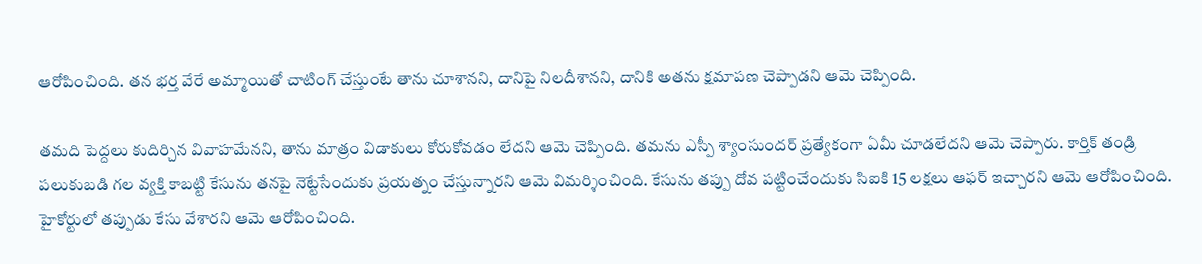ఆరోపించింది. తన భర్త వేరే అమ్మాయితో చాటింగ్ చేస్తుంటే తాను చూశానని, దానిపై నిలదీశానని, దానికి అతను క్షమాపణ చెప్పాడని ఆమె చెప్పింది.

తమది పెద్దలు కుదిర్చిన వివాహమేనని, తాను మాత్రం విడాకులు కోరుకోవడం లేదని ఆమె చెప్పింది. తమను ఎస్పీ శ్యాంసుందర్ ప్రత్యేకంగా ఏమీ చూడలేదని ఆమె చెప్పారు. కార్తిక్ తండ్రి పలుకుబడి గల వ్యక్తి కాబట్టి కేసును తనపై నెట్టేసేందుకు ప్రయత్నం చేస్తున్నారని ఆమె విమర్శించింది. కేసును తప్పు దోవ పట్టించేందుకు సిఐకి 15 లక్షలు ఆఫర్ ఇచ్చారని ఆమె ఆరోపించింది. హైకోర్టులో తప్పుడు కేసు వేశారని ఆమె ఆరోపించింది.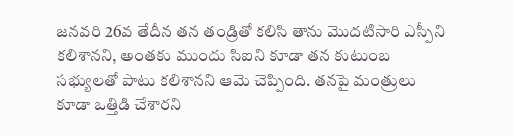జనవరి 26వ తేదీన తన తండ్రితో కలిసి తాను మొదటిసారి ఎస్పీని కలిశానని, అంతకు ముందు సిఐని కూడా తన కుటుంబ సభ్యులతో పాటు కలిశానని ఆమె చెప్పింది. తనపై మంత్రులు కూడా ఒత్తిడి చేశారని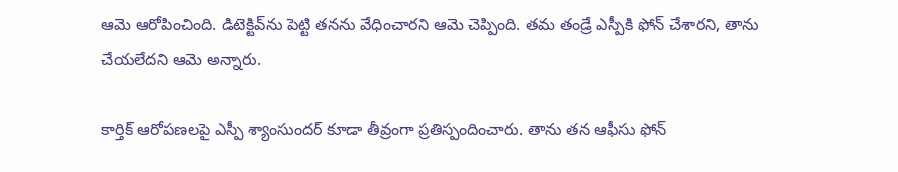ఆమె ఆరోపించింది. డిటెక్టివ్‌ను పెట్టి తనను వేధించారని ఆమె చెప్పింది. తమ తండ్రే ఎస్పీకి ఫోన్ చేశారని, తాను చేయలేదని ఆమె అన్నారు.

కార్తిక్ ఆరోపణలపై ఎస్పీ శ్యాంసుందర్ కూడా తీవ్రంగా ప్రతిస్పందించారు. తాను తన ఆఫీసు ఫోన్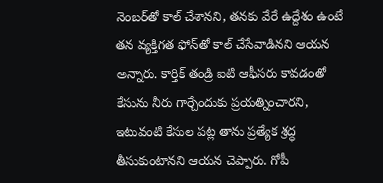నెంబర్‌తో కాల్ చేశానని, తనకు వేరే ఉద్దేశం ఉంటే తన వ్యక్తిగత ఫోన్‌తో కాల్ చేసేవాడినని ఆయన అన్నారు. కార్తిక్ తండ్రి ఐటి ఆఫీసరు కావడంతో కేసును నీరు గార్చేందుకు ప్రయత్నించారని, ఇటువంటి కేసుల పట్ల తాను ప్రత్యేక శ్రద్ధ తీసుకుంటానని ఆయన చెప్పారు. గోపీ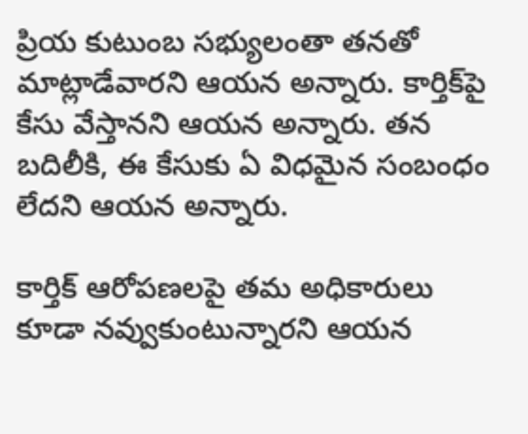ప్రియ కుటుంబ సభ్యులంతా తనతో మాట్లాడేవారని ఆయన అన్నారు. కార్తిక్‌పై కేసు వేస్తానని ఆయన అన్నారు. తన బదిలీకి, ఈ కేసుకు ఏ విధమైన సంబంధం లేదని ఆయన అన్నారు.

కార్తిక్ ఆరోపణలపై తమ అధికారులు కూడా నవ్వుకుంటున్నారని ఆయన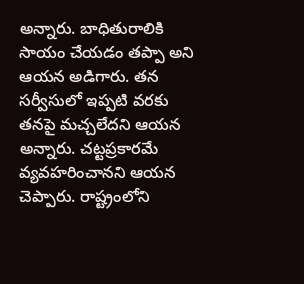అన్నారు. బాధితురాలికి సాయం చేయడం తప్పా అని ఆయన అడిగారు. తన సర్వీసులో ఇప్పటి వరకు తనపై మచ్చలేదని ఆయన అన్నారు. చట్టప్రకారమే వ్యవహరించానని ఆయన చెప్పారు. రాష్ట్రంలోని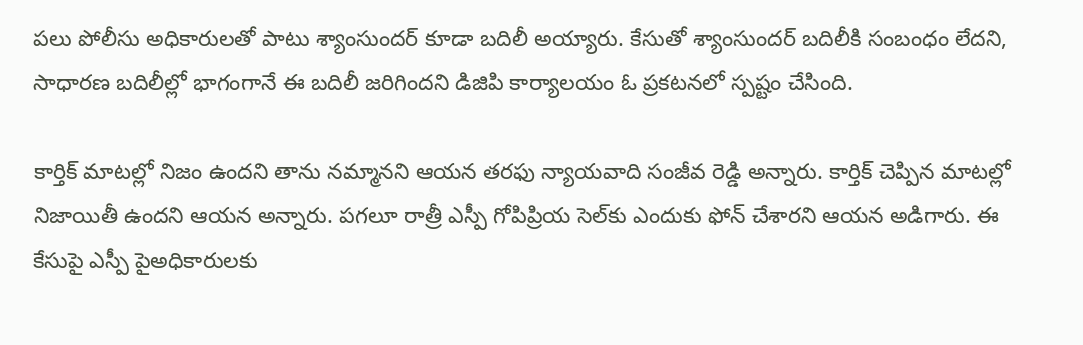పలు పోలీసు అధికారులతో పాటు శ్యాంసుందర్‌ కూడా బదిలీ అయ్యారు. కేసుతో శ్యాంసుందర్ బదిలీకి సంబంధం లేదని, సాధారణ బదిలీల్లో భాగంగానే ఈ బదిలీ జరిగిందని డిజిపి కార్యాలయం ఓ ప్రకటనలో స్పష్టం చేసింది.

కార్తిక్ మాటల్లో నిజం ఉందని తాను నమ్మానని ఆయన తరఫు న్యాయవాది సంజీవ రెడ్డి అన్నారు. కార్తిక్ చెప్పిన మాటల్లో నిజాయితీ ఉందని ఆయన అన్నారు. పగలూ రాత్రీ ఎస్పీ గోపిప్రియ సెల్‌కు ఎందుకు ఫోన్ చేశారని ఆయన అడిగారు. ఈ కేసుపై ఎస్పీ పైఅధికారులకు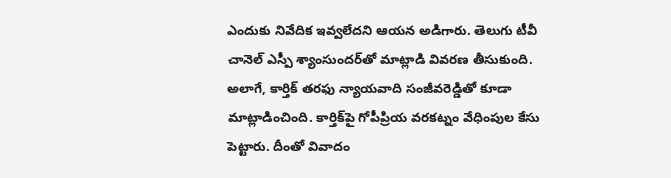ఎందుకు నివేదిక ఇవ్వలేదని ఆయన అడిగారు. తెలుగు టీవీ చానెల్ ఎస్పీ శ్యాంసుందర్‌తో మాట్లాడి వివరణ తీసుకుంది. అలాగే, కార్తిక్ తరఫు న్యాయవాది సంజీవరెడ్డితో కూడా మాట్లాడించింది. కార్తిక్‌పై గోపీప్రియ వరకట్నం వేధింపుల కేసు పెట్టారు. దీంతో వివాదం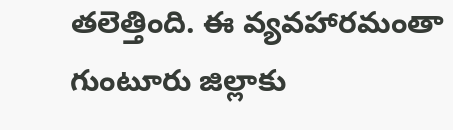తలెత్తింది. ఈ వ్యవహారమంతా గుంటూరు జిల్లాకు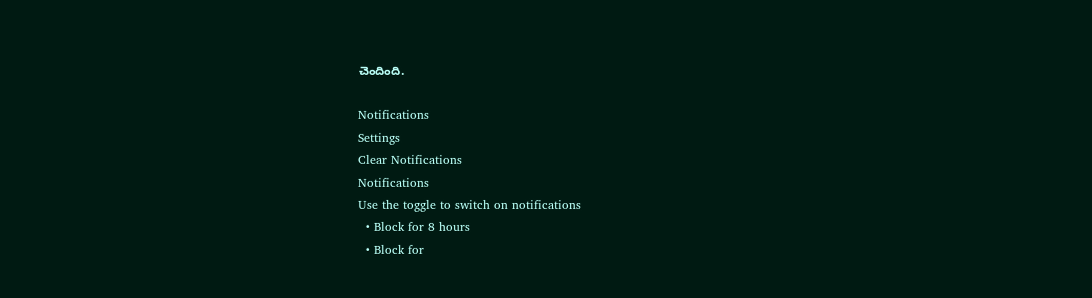చెందింది.

Notifications
Settings
Clear Notifications
Notifications
Use the toggle to switch on notifications
  • Block for 8 hours
  • Block for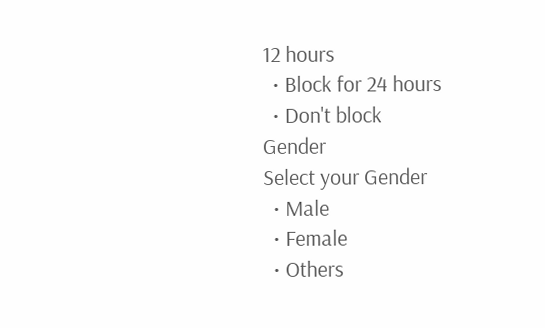12 hours
  • Block for 24 hours
  • Don't block
Gender
Select your Gender
  • Male
  • Female
  • Others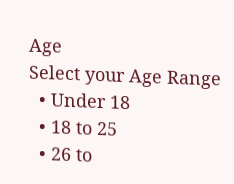Age
Select your Age Range
  • Under 18
  • 18 to 25
  • 26 to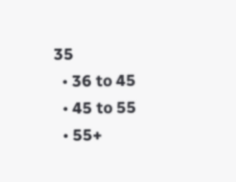35
  • 36 to 45
  • 45 to 55
  • 55+